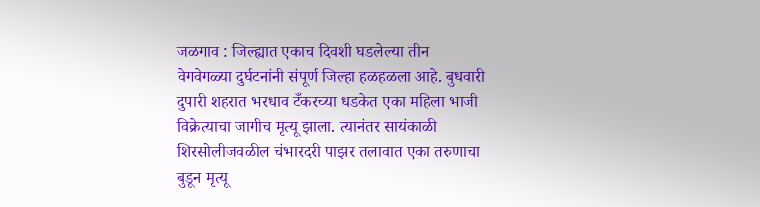जळगाव : जिल्ह्यात एकाच दिवशी घडलेल्या तीन वेगवेगळ्या दुर्घटनांनी संपूर्ण जिल्हा हळहळला आहे. बुधवारी दुपारी शहरात भरधाव टँकरच्या धडकेत एका महिला भाजी विक्रेत्याचा जागीच मृत्यू झाला. त्यानंतर सायंकाळी शिरसोलीजवळील चंभारदरी पाझर तलावात एका तरुणाचा बुडून मृत्यू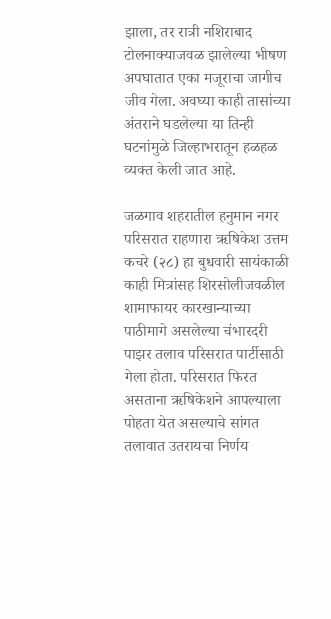झाला, तर रात्री नशिराबाद टोलनाक्याजवळ झालेल्या भीषण अपघातात एका मजूराचा जागीच जीव गेला. अवघ्या काही तासांच्या अंतराने घडलेल्या या तिन्ही घटनांमुळे जिल्हाभरातून हळहळ व्यक्त केली जात आहे.

जळगाव शहरातील हनुमान नगर परिसरात राहणारा ऋषिकेश उत्तम कचरे (२८) हा बुधवारी सायंकाळी काही मित्रांसह शिरसोलीजवळील शामाफायर कारखान्याच्या पाठीमागे असलेल्या चंभारदरी पाझर तलाव परिसरात पार्टीसाठी गेला होता. परिसरात फिरत असताना ऋषिकेशने आपल्याला पोहता येत असल्याचे सांगत तलावात उतरायचा निर्णय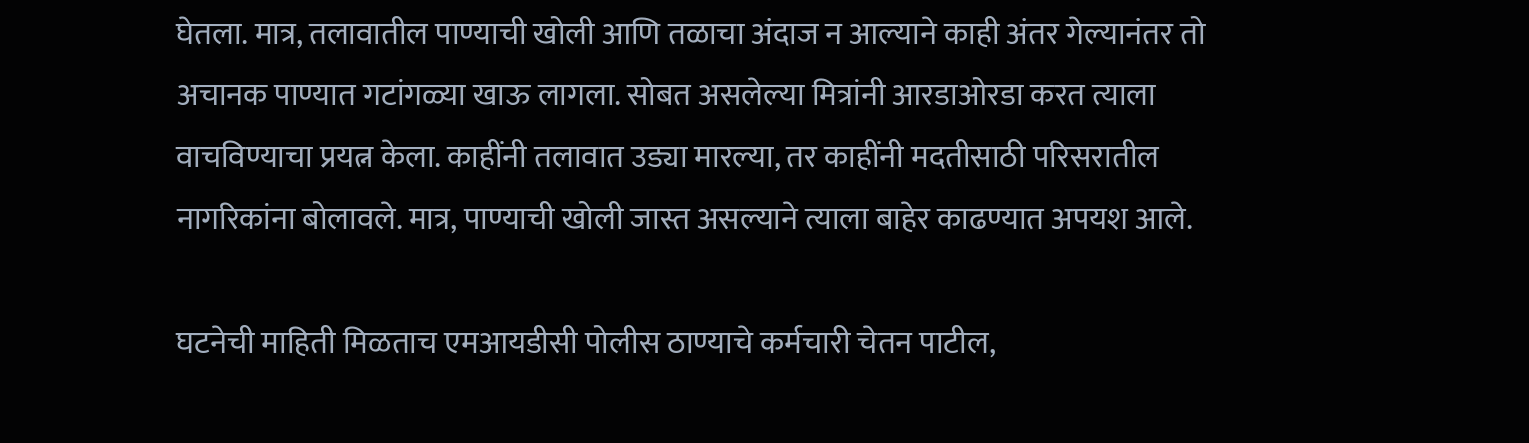घेतला. मात्र, तलावातील पाण्याची खोली आणि तळाचा अंदाज न आल्याने काही अंतर गेल्यानंतर तो अचानक पाण्यात गटांगळ्या खाऊ लागला. सोबत असलेल्या मित्रांनी आरडाओरडा करत त्याला वाचविण्याचा प्रयत्न केला. काहींनी तलावात उड्या मारल्या, तर काहींनी मदतीसाठी परिसरातील नागरिकांना बोलावले. मात्र, पाण्याची खोली जास्त असल्याने त्याला बाहेर काढण्यात अपयश आले.

घटनेची माहिती मिळताच एमआयडीसी पोलीस ठाण्याचे कर्मचारी चेतन पाटील,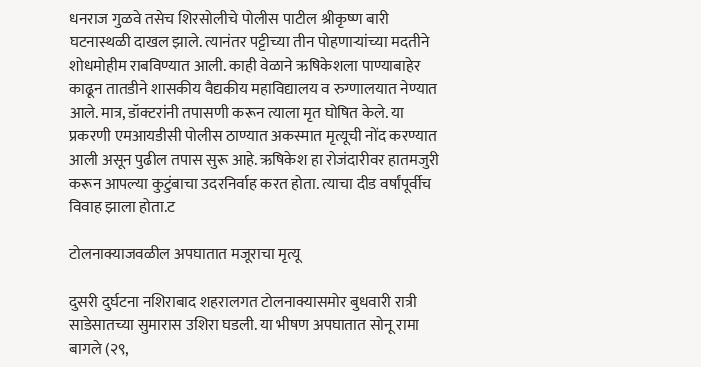धनराज गुळवे तसेच शिरसोलीचे पोलीस पाटील श्रीकृष्ण बारी घटनास्थळी दाखल झाले. त्यानंतर पट्टीच्या तीन पोहणाऱ्यांच्या मदतीने शोधमोहीम राबविण्यात आली. काही वेळाने ऋषिकेशला पाण्याबाहेर काढून तातडीने शासकीय वैद्यकीय महाविद्यालय व रुग्णालयात नेण्यात आले. मात्र, डॉक्टरांनी तपासणी करून त्याला मृत घोषित केले. या प्रकरणी एमआयडीसी पोलीस ठाण्यात अकस्मात मृत्यूची नोंद करण्यात आली असून पुढील तपास सुरू आहे. ऋषिकेश हा रोजंदारीवर हातमजुरी करून आपल्या कुटुंबाचा उदरनिर्वाह करत होता. त्याचा दीड वर्षांपूर्वीच विवाह झाला होता.ट

टोलनाक्याजवळील अपघातात मजूराचा मृत्यू

दुसरी दुर्घटना नशिराबाद शहरालगत टोलनाक्यासमोर बुधवारी रात्री साडेसातच्या सुमारास उशिरा घडली. या भीषण अपघातात सोनू रामा बागले (२९,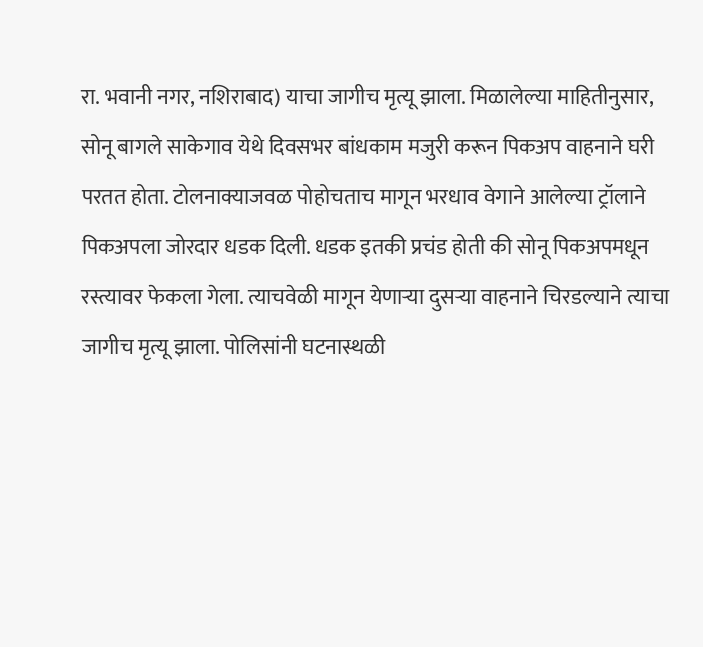रा. भवानी नगर, नशिराबाद) याचा जागीच मृत्यू झाला. मिळालेल्या माहितीनुसार, सोनू बागले साकेगाव येथे दिवसभर बांधकाम मजुरी करून पिकअप वाहनाने घरी परतत होता. टोलनाक्याजवळ पोहोचताच मागून भरधाव वेगाने आलेल्या ट्रॉलाने पिकअपला जोरदार धडक दिली. धडक इतकी प्रचंड होती की सोनू पिकअपमधून रस्त्यावर फेकला गेला. त्याचवेळी मागून येणाऱ्या दुसऱ्या वाहनाने चिरडल्याने त्याचा जागीच मृत्यू झाला. पोलिसांनी घटनास्थळी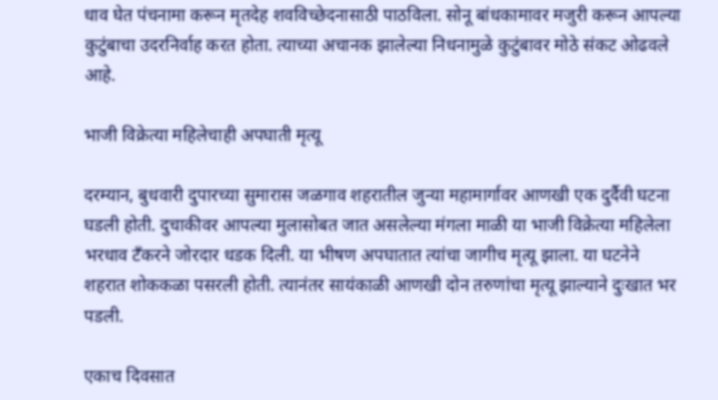धाव घेत पंचनामा करून मृतदेह शवविच्छेदनासाठी पाठविला. सोनू बांधकामावर मजुरी करून आपल्या कुटुंबाचा उदरनिर्वाह करत होता. त्याच्या अचानक झालेल्या निधनामुळे कुटुंबावर मोठे संकट ओढवले आहे.

भाजी विक्रेत्या महिलेचाही अपघाती मृत्यू

दरम्यान, बुधवारी दुपारच्या सुमारास जळगाव शहरातील जुन्या महामार्गावर आणखी एक दुर्दैवी घटना घडली होती. दुचाकीवर आपल्या मुलासोबत जात असलेल्या मंगला माळी या भाजी विक्रेत्या महिलेला भरधाव टँकरने जोरदार धडक दिली. या भीषण अपघातात त्यांचा जागीच मृत्यू झाला. या घटनेने शहरात शोककळा पसरली होती. त्यानंतर सायंकाळी आणखी दोन तरुणांचा मृत्यू झाल्याने दुःखात भर पडली.

एकाच दिवसात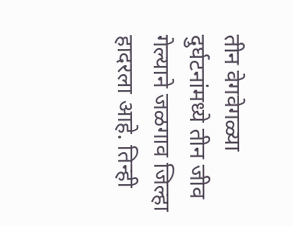तीन वेगवेगळ्या दुर्घटनांमध्ये तीन जीव गेल्याने जळगाव जिल्हा हादरला आहे. तिन्ही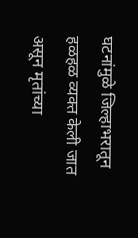घटनांमुळे जिल्हाभरातून हळहळ व्यक्त केली जात असून मृतांच्या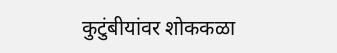कुटुंबीयांवर शोककळा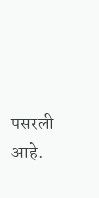पसरली आहे.